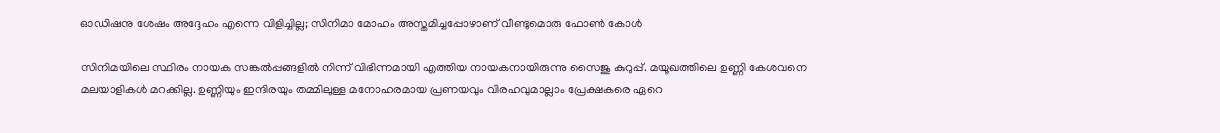ഓഡിഷനു ശേഷം അദ്ദേഹം എന്നെ വിളിച്ചില്ല; സിനിമാ മോഹം അസ്തമിച്ചപ്പോഴാണ് വീണ്ടുമൊരു ഫോൺ കോൾ

സിനിമയിലെ സ്ഥിരം നായക സങ്കൽപ്പങ്ങളിൽ നിന്ന് വിഭിന്നമായി എത്തിയ നായകനായിരുന്നു സൈജു കുറുപ്പ്. മയൂഖത്തിലെ ഉണ്ണി കേശവനെ മലയാളികൾ മറക്കില്ല. ഉണ്ണിയും ഇന്ദിരയും തമ്മിലുള്ള മനോഹരമായ പ്രണയവും വിരഹവുമാല്ലാം പ്രേക്ഷകരെ ഏറെ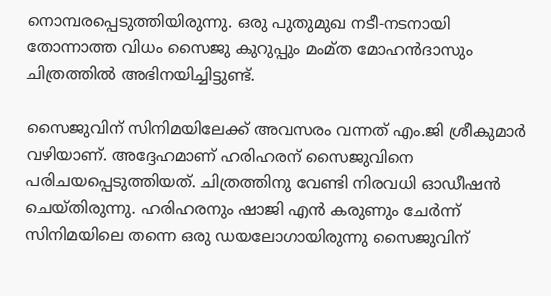നൊമ്പരപ്പെടുത്തിയിരുന്നു. ഒരു പുതുമുഖ നടീ-നടനായി തോന്നാത്ത വിധം സൈജു കുറുപ്പും മംമ്ത മോഹൻദാസും ചിത്രത്തിൽ അഭിനയിച്ചിട്ടുണ്ട്.

സൈജുവിന് സിനിമയിലേക്ക് അവസരം വന്നത് എം.ജി ശ്രീകുമാർ വഴിയാണ്. അദ്ദേഹമാണ് ഹരിഹരന് സൈജുവിനെ പരിചയപ്പെടുത്തിയത്. ചിത്രത്തിനു വേണ്ടി നിരവധി ഓഡീഷൻ ചെയ്തിരുന്നു. ഹരിഹരനും ഷാജി എൻ കരുണും ചേർന്ന് സിനിമയിലെ തന്നെ ഒരു ഡയലോഗായിരുന്നു സൈജുവിന്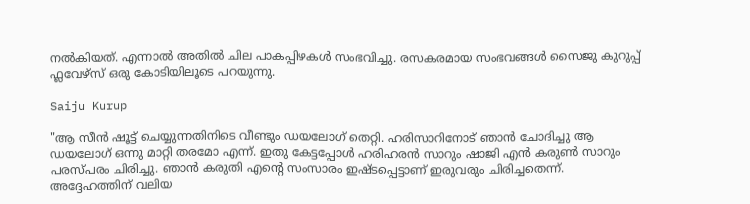നൽകിയത്. എന്നാൽ അതിൽ ചില പാകപ്പിഴകൾ സംഭവിച്ചു. രസകരമായ സംഭവങ്ങൾ സൈജു കുറുപ്പ് ഫ്ലവേഴ്സ് ഒരു കോടിയിലൂടെ പറയുന്നു.

Saiju Kurup

"ആ സീൻ ഷൂട്ട് ചെയ്യുന്നതിനിടെ വീണ്ടും ഡയലോഗ് തെറ്റി. ഹരിസാറിനോട് ഞാൻ ചോദിച്ചു ആ ഡയലോഗ് ഒന്നു മാറ്റി തരമോ എന്ന്. ഇതു കേട്ടപ്പോൾ ഹരിഹരൻ സാറും ഷാജി എൻ കരുൺ സാറും പരസ്പരം ചിരിച്ചു. ഞാൻ കരുതി എന്റെ സംസാരം ഇഷ്ടപ്പെട്ടാണ് ഇരുവരും ചിരിച്ചതെന്ന്. അദ്ദേഹത്തിന് വലിയ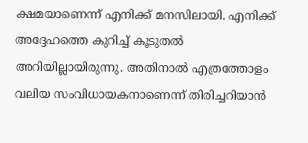ക്ഷമയാണെന്ന് എനിക്ക് മനസിലായി. എനിക്ക് അദ്ദേഹത്തെ കുറിച്ച് കൂടുതൽ അറിയില്ലായിരുന്നു. അതിനാൽ എത്രത്തോളം വലിയ സംവിധായകനാണെന്ന് തിരിച്ചറിയാൻ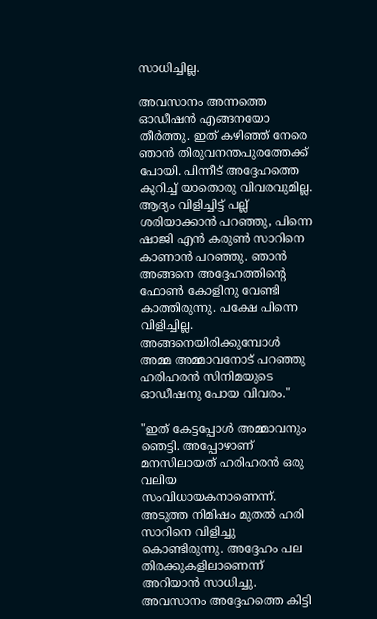സാധിച്ചില്ല.

അവസാനം അന്നത്തെ ഓഡീഷൻ എങ്ങനയോ തീർത്തു. ഇത് കഴിഞ്ഞ് നേരെ ഞാൻ തിരുവനന്തപുരത്തേക്ക് പോയി. പിന്നീട് അദ്ദേഹത്തെ കുറിച്ച് യാതൊരു വിവരവുമില്ല. ആദ്യം വിളിച്ചിട്ട് പല്ല് ശരിയാക്കാൻ പറഞ്ഞു, പിന്നെ ഷാജി എൻ കരുൺ സാറിനെ കാണാൻ പറഞ്ഞു. ഞാൻ അങ്ങനെ അദ്ദേഹത്തിന്റെ ഫോൺ കോളിനു വേണ്ടി കാത്തിരുന്നു. പക്ഷേ പിന്നെ വിളിച്ചില്ല. അങ്ങനെയിരിക്കുമ്പോൾ അമ്മ അമ്മാവനോട് പറഞ്ഞു ഹരിഹരൻ സിനിമയുടെ ഓഡീഷനു പോയ വിവരം."

"ഇത് കേട്ടപ്പോൾ അമ്മാവനും ഞെട്ടി. അപ്പോഴാണ് മനസിലായത് ഹരിഹരൻ ഒരു വലിയ സംവിധായകനാണെന്ന്. അടുത്ത നിമിഷം മുതൽ ഹരി സാറിനെ വിളിച്ചു കൊണ്ടിരുന്നു. അദ്ദേഹം പല തിരക്കുകളിലാണെന്ന് അറിയാൻ സാധിച്ചു. അവസാനം അദ്ദേഹത്തെ കിട്ടി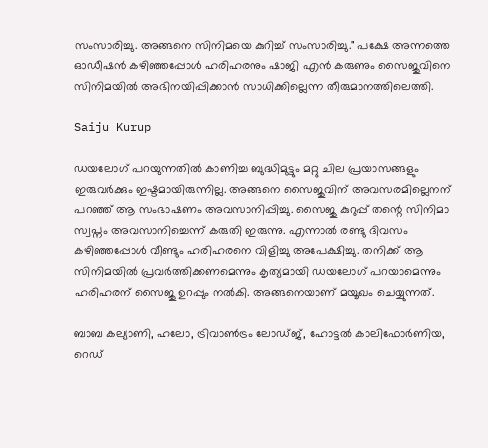സംസാരിച്ചു. അങ്ങനെ സിനിമയെ കുറിച്ച് സംസാരിച്ചു." പക്ഷേ അന്നത്തെ ഓഡീഷൻ കഴിഞ്ഞപ്പോൾ ഹരിഹരനും ഷാജി എൻ കരുണും സൈജുവിനെ സിനിമയിൽ അഭിനയിപ്പിക്കാൻ സാധിക്കില്ലെന്ന തീരുമാനത്തിലെത്തി.

Saiju Kurup

ഡയലോഗ് പറയുന്നതിൽ കാണിച്ച ബുദ്ധിമുട്ടും മറ്റു ചില പ്രയാസങ്ങളും ഇരുവർക്കും ഇഷ്ടമായിരുന്നില്ല. അങ്ങനെ സൈജുവിന് അവസരമില്ലെനന് പറഞ്ഞ് ആ സംഭാഷണം അവസാനിപ്പിച്ചു. സൈജു കുറുപ്പ് തന്റെ സിനിമാ സ്വപ്നം അവസാനിച്ചെന്ന് കരുതി ഇരുന്നു. എന്നാൽ രണ്ടു ദിവസം കഴിഞ്ഞപ്പോൾ വീണ്ടും ഹരിഹരനെ വിളിച്ചു അപേക്ഷിച്ചു. തനിക്ക് ആ സിനിമയിൽ പ്രവർത്തിക്കണമെന്നും കൃത്യമായി ഡയലോഗ് പറയാമെന്നും ഹരിഹരന് സൈജു ഉറപ്പും നൽകി. അങ്ങനെയാണ് മയൂഖം ചെയ്യുന്നത്.

ബാബ കല്യാണി, ഹലോ, ട്രിവാൺട്രം ലോഡ്ജ്, ഹോട്ടൽ കാലിഫോർണിയ, റെഡ്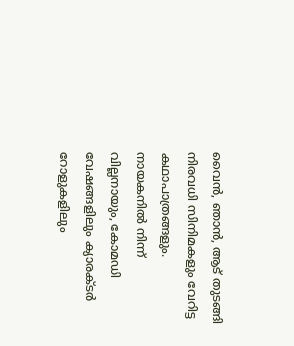വൈൻ, ഞാൻ, ആട് തുടങ്ങി നിരവധി സിനിമകളും വേറിട്ട കഥാപാത്രങ്ങളും. നായകനിൽ നിന്ന് വില്ലനായും, കോമഡി വേഷങ്ങളിലും ക്യാരക്ടർ റോളുകളിലും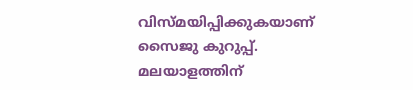വിസ്മയിപ്പിക്കുകയാണ് സൈജു കുറുപ്പ്. മലയാളത്തിന്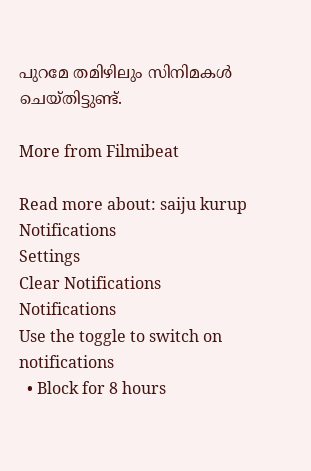പുറമേ തമിഴിലും സിനിമകൾ ചെയ്തിട്ടുണ്ട്.

More from Filmibeat

Read more about: saiju kurup
Notifications
Settings
Clear Notifications
Notifications
Use the toggle to switch on notifications
  • Block for 8 hours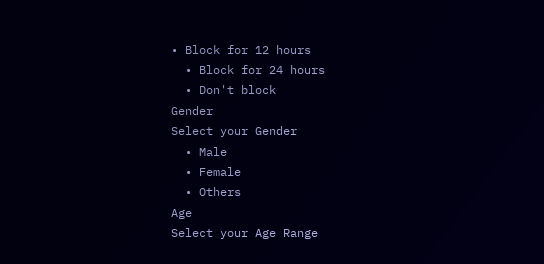• Block for 12 hours
  • Block for 24 hours
  • Don't block
Gender
Select your Gender
  • Male
  • Female
  • Others
Age
Select your Age Range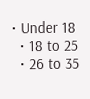• Under 18
  • 18 to 25
  • 26 to 35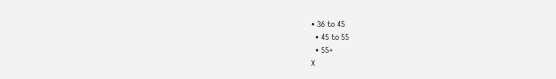• 36 to 45
  • 45 to 55
  • 55+
X